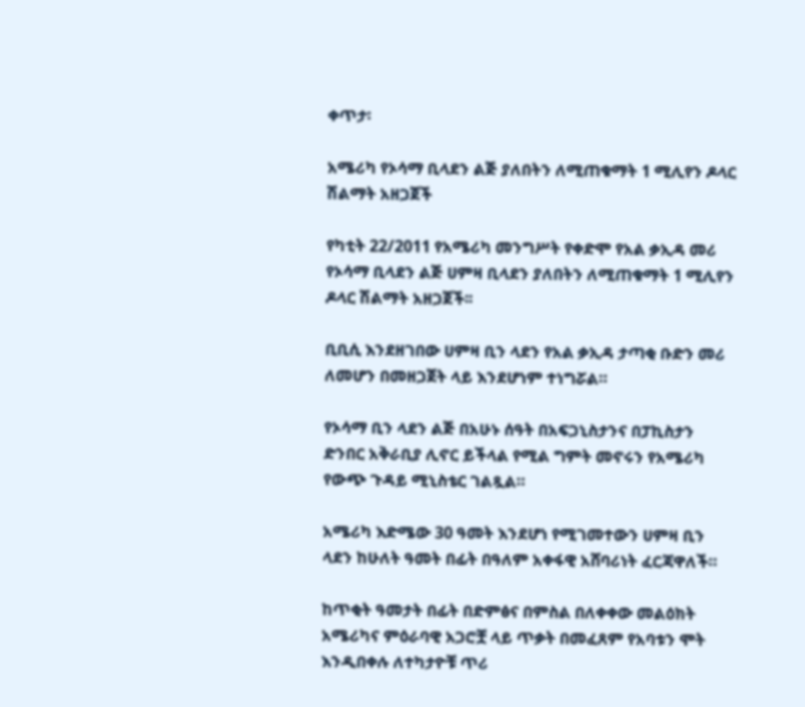ቀጥታ፡

አሜሪካ የኦሳማ ቢላደን ልጅ ያለበትን ለሚጠቁማት 1 ሚሊየን ዶላር ሽልማት አዘጋጀች

የካቲት 22/2011 የአሜሪካ መንግሥት የቀድሞ የአል ቃኢዳ መሪ የኦሳማ ቢላደን ልጅ ሀምዛ ቢላደን ያለበትን ለሚጠቁማት 1 ሚሊየን ዶላር ሽልማት አዘጋጀች፡፡

ቢቢሲ እንደዘገበው ሀምዛ ቢን ላደን የአል ቃኢዳ ታጣቂ ቡድን መሪ ለመሆን በመዘጋጀት ላይ እንደሆነም ተነግሯል።

የኦሳማ ቢን ላደን ልጅ በአሁኑ ሰዓት በአፍጋኒስታንና በፓኪስታን ድንበር አቅራቢያ ሊኖር ይችላል የሚል ግምት መኖሩን የአሜሪካ የውጭ ጉዳይ ሚኒስቴር ገልጿል።

አሜሪካ እድሜው 30 ዓመት እንደሆነ የሚገመተውን ሀምዛ ቢን ላደን ከሁለት ዓመት በፊት በዓለም አቀፋዊ አሸባሪነት ፈርጃዋለች።

ከጥቂት ዓመታት በፊት በድምፅና በምስል በለቀቀው መልዕክት አሜሪካና ምዕራባዊ አጋሮቿ ላይ ጥቃት በመፈጸም የአባቱን ሞት እንዲበቀሉ ለተካታዮቹ ጥሪ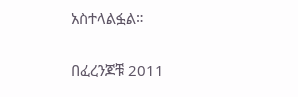አስተላልፏል።

በፈረንጆቹ 2011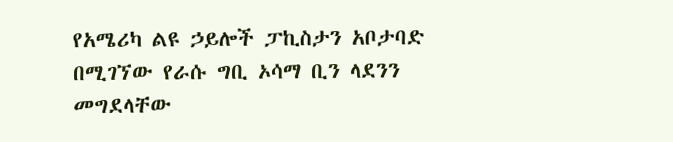የአሜሪካ ልዩ ኃይሎች ፓኪስታን አቦታባድ በሚገኘው የራሱ ግቢ ኦሳማ ቢን ላደንን መግደላቸው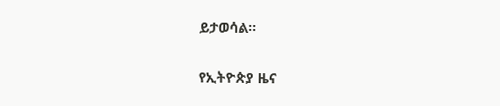ይታወሳል።

የኢትዮጵያ ዜና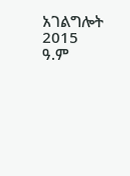አገልግሎት
2015
ዓ.ም